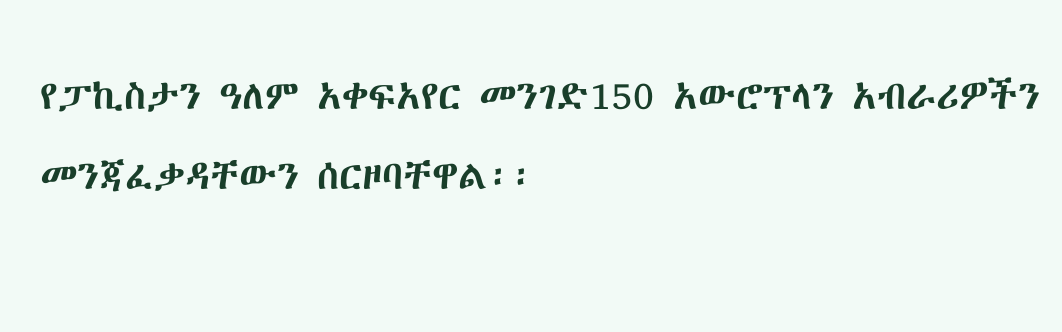የፓኪስታን ዓለም አቀፍአየር መንገድ150 አውሮፕላን አብራሪዎችን መንጃፈቃዳቸውን ሰርዞባቸዋል፡፡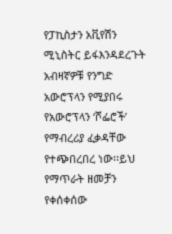የፓኪስታን አቪየሽን ሚኒስትር ይፋእንዳደረጉት አብዛኛዎቹ የንግድ አውሮፕላን የሚያበሩ የአውሮፕላን ‘ሾፌሮች’ የማብረሪያ ፈቃዳቸው የተጭበረበረ ነው፡፡ይህ የማጥራት ዘመቻን የቀሰቀሰው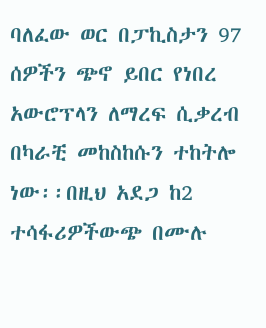ባለፈው ወር በፓኪስታን 97 ሰዎችን ጭኖ ይበር የነበረ አውሮፕላን ለማረፍ ሲቃረብ በካራቺ መከስከሱን ተከትሎ ነው፡፡በዚህ አደጋ ከ2 ተሳፋሪዎችውጭ በሙሉ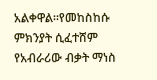አልቀዋል፡፡የመከስከሱ ምክንያት ሲፈተሸም የአብራሪው ብቃት ማነስ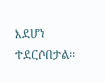እደሆነ ተደርሶበታል፡፡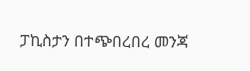ፓኪስታን በተጭበረበረ መንጃ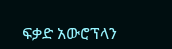ፍቃድ አውሮፕላን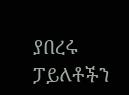ያበረሩ ፓይለቶችን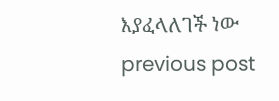እያፈላለገች ነው
previous post